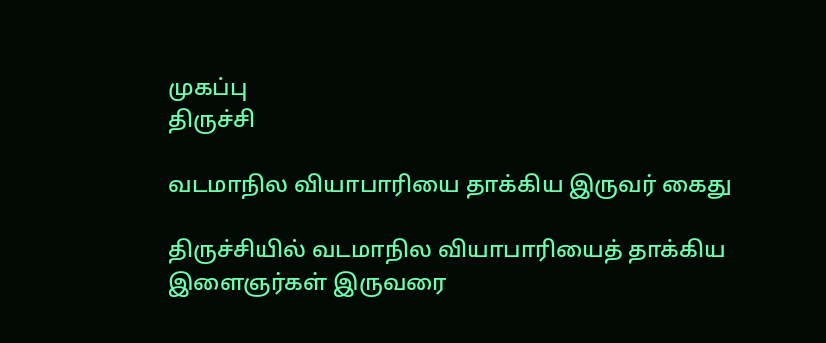முகப்பு
திருச்சி

வடமாநில வியாபாரியை தாக்கிய இருவர் கைது

திருச்சியில் வடமாநில வியாபாரியைத் தாக்கிய இளைஞர்கள் இருவரை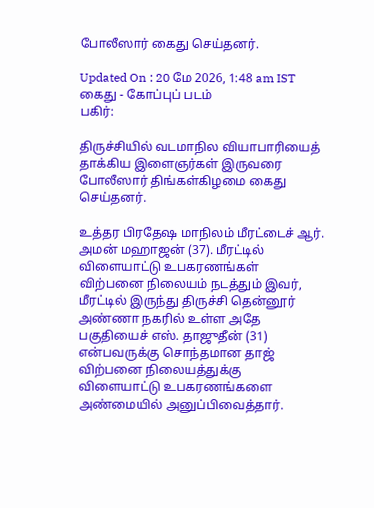போலீஸார் கைது செய்தனர்.

Updated On : 20 மே 2026, 1:48 am IST
கைது - கோப்புப் படம்
பகிர்:

திருச்சியில் வடமாநில வியாபாரியைத் தாக்கிய இளைஞர்கள் இருவரை போலீஸார் திங்கள்கிழமை கைது செய்தனர்.

உத்தர பிரதேஷ மாநிலம் மீரட்டைச் ஆர். அமன் மஹாஜன் (37). மீரட்டில் விளையாட்டு உபகரணங்கள் விற்பனை நிலையம் நடத்தும் இவர், மீரட்டில் இருந்து திருச்சி தென்னூர் அண்ணா நகரில் உள்ள அதே பகுதியைச் எஸ். தாஜுதீன் (31) என்பவருக்கு சொந்தமான தாஜ் விற்பனை நிலையத்துக்கு விளையாட்டு உபகரணங்களை அண்மையில் அனுப்பிவைத்தார்.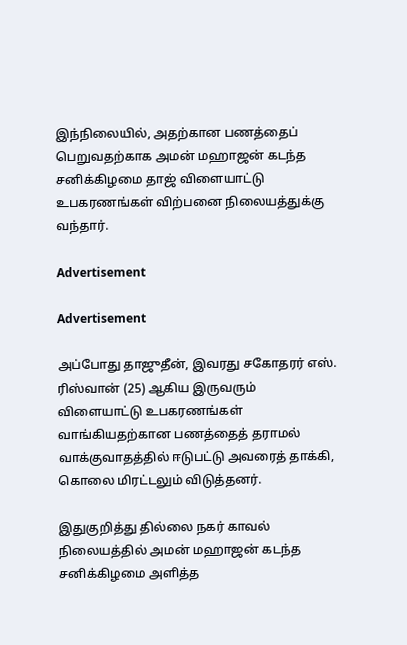இந்நிலையில், அதற்கான பணத்தைப் பெறுவதற்காக அமன் மஹாஜன் கடந்த சனிக்கிழமை தாஜ் விளையாட்டு உபகரணங்கள் விற்பனை நிலையத்துக்கு வந்தார்.

Advertisement

Advertisement

அப்போது தாஜுதீன், இவரது சகோதரர் எஸ். ரிஸ்வான் (25) ஆகிய இருவரும் விளையாட்டு உபகரணங்கள் வாங்கியதற்கான பணத்தைத் தராமல் வாக்குவாதத்தில் ஈடுபட்டு அவரைத் தாக்கி, கொலை மிரட்டலும் விடுத்தனர்.

இதுகுறித்து தில்லை நகர் காவல் நிலையத்தில் அமன் மஹாஜன் கடந்த சனிக்கிழமை அளித்த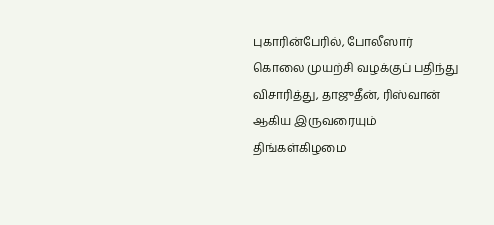புகாரின்பேரில், போலீஸார் கொலை முயற்சி வழக்குப் பதிந்து விசாரித்து, தாஜுதீன், ரிஸ்வான் ஆகிய இருவரையும் திங்கள்கிழமை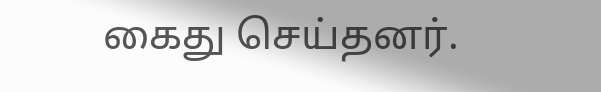கைது செய்தனர்.